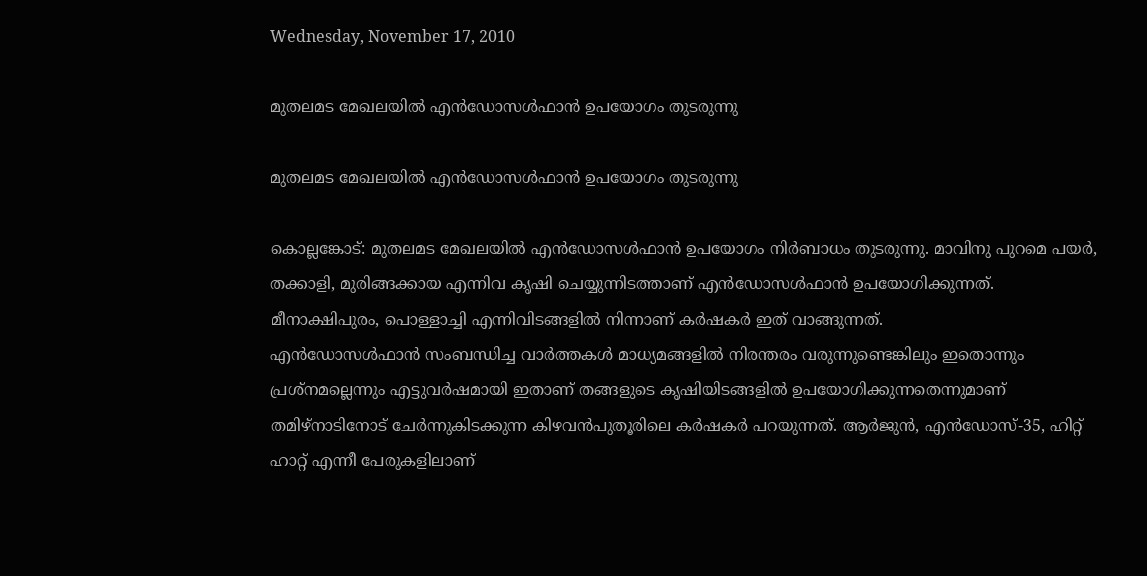Wednesday, November 17, 2010

മുതലമട മേഖലയില്‍ എന്‍ഡോസള്‍ഫാന്‍ ഉപയോഗം തുടരുന്നു

മുതലമട മേഖലയില്‍ എന്‍ഡോസള്‍ഫാന്‍ ഉപയോഗം തുടരുന്നു

കൊല്ലങ്കോട്: മുതലമട മേഖലയില്‍ എന്‍ഡോസള്‍ഫാന്‍ ഉപയോഗം നിര്‍ബാധം തുടരുന്നു. മാവിനു പുറമെ പയര്‍, തക്കാളി, മുരിങ്ങക്കായ എന്നിവ കൃഷി ചെയ്യുന്നിടത്താണ് എന്‍ഡോസള്‍ഫാന്‍ ഉപയോഗിക്കുന്നത്. മീനാക്ഷിപുരം, പൊള്ളാച്ചി എന്നിവിടങ്ങളില്‍ നിന്നാണ് കര്‍ഷകര്‍ ഇത് വാങ്ങുന്നത്.
എന്‍ഡോസള്‍ഫാന്‍ സംബന്ധിച്ച വാര്‍ത്തകള്‍ മാധ്യമങ്ങളില്‍ നിരന്തരം വരുന്നുണ്ടെങ്കിലും ഇതൊന്നും പ്രശ്‌നമല്ലെന്നും എട്ടുവര്‍ഷമായി ഇതാണ് തങ്ങളുടെ കൃഷിയിടങ്ങളില്‍ ഉപയോഗിക്കുന്നതെന്നുമാണ് തമിഴ്‌നാടിനോട് ചേര്‍ന്നുകിടക്കുന്ന കിഴവന്‍പുതൂരിലെ കര്‍ഷകര്‍ പറയുന്നത്. ആര്‍ജുന്‍, എന്‍ഡോസ്-35, ഹിറ്റ് ഹാറ്റ് എന്നീ പേരുകളിലാണ്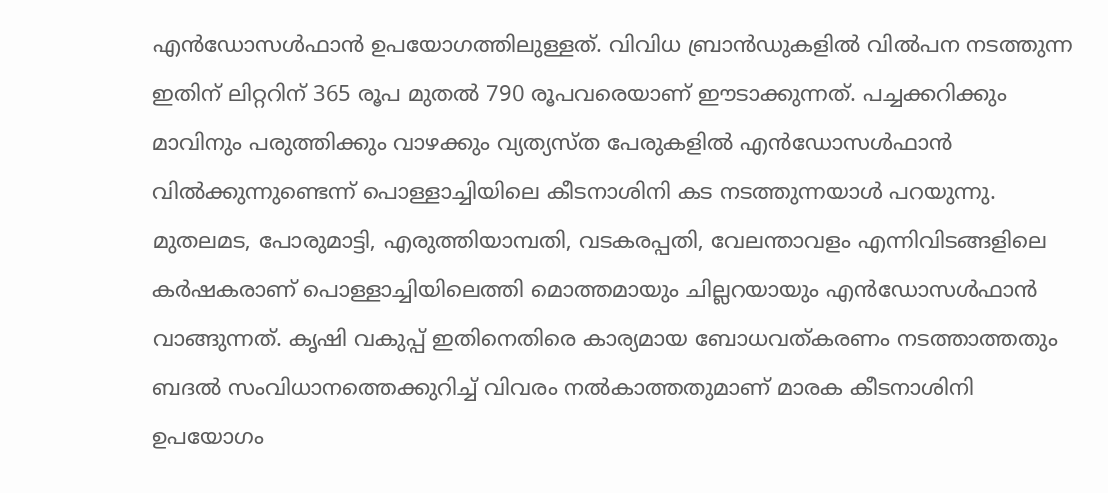എന്‍ഡോസള്‍ഫാന്‍ ഉപയോഗത്തിലുള്ളത്. വിവിധ ബ്രാന്‍ഡുകളില്‍ വില്‍പന നടത്തുന്ന ഇതിന് ലിറ്ററിന് 365 രൂപ മുതല്‍ 790 രൂപവരെയാണ് ഈടാക്കുന്നത്. പച്ചക്കറിക്കും മാവിനും പരുത്തിക്കും വാഴക്കും വ്യത്യസ്ത പേരുകളില്‍ എന്‍ഡോസള്‍ഫാന്‍ വില്‍ക്കുന്നുണ്ടെന്ന് പൊള്ളാച്ചിയിലെ കീടനാശിനി കട നടത്തുന്നയാള്‍ പറയുന്നു.
മുതലമട, പോരുമാട്ടി, എരുത്തിയാമ്പതി, വടകരപ്പതി, വേലന്താവളം എന്നിവിടങ്ങളിലെ കര്‍ഷകരാണ് പൊള്ളാച്ചിയിലെത്തി മൊത്തമായും ചില്ലറയായും എന്‍ഡോസള്‍ഫാന്‍ വാങ്ങുന്നത്. കൃഷി വകുപ്പ് ഇതിനെതിരെ കാര്യമായ ബോധവത്കരണം നടത്താത്തതും ബദല്‍ സംവിധാനത്തെക്കുറിച്ച് വിവരം നല്‍കാത്തതുമാണ് മാരക കീടനാശിനി ഉപയോഗം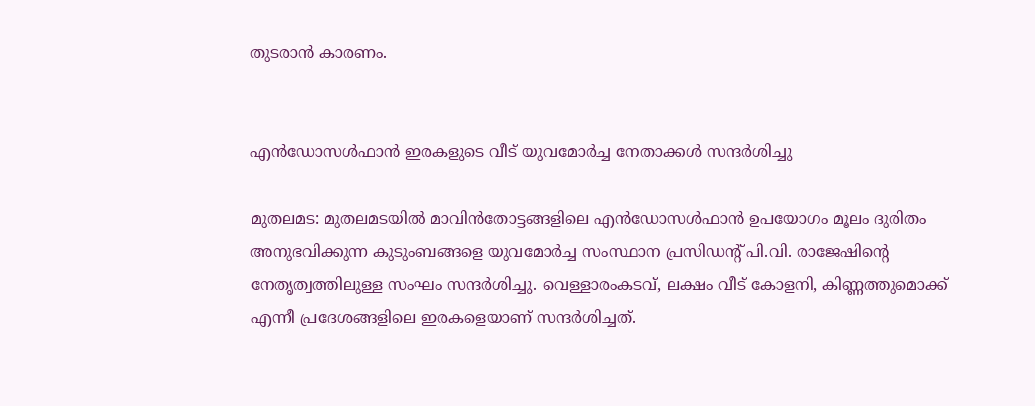തുടരാന്‍ കാരണം.


എന്‍ഡോസള്‍ഫാന്‍ ഇരകളുടെ വീട് യുവമോര്‍ച്ച നേതാക്കള്‍ സന്ദര്‍ശിച്ചു

മുതലമട: മുതലമടയില്‍ മാവിന്‍തോട്ടങ്ങളിലെ എന്‍ഡോസള്‍ഫാന്‍ ഉപയോഗം മൂലം ദുരിതം അനുഭവിക്കുന്ന കുടുംബങ്ങളെ യുവമോര്‍ച്ച സംസ്ഥാന പ്രസിഡന്റ് പി.വി. രാജേഷിന്റെ നേതൃത്വത്തിലുള്ള സംഘം സന്ദര്‍ശിച്ചു. വെള്ളാരംകടവ്, ലക്ഷം വീട് കോളനി, കിണ്ണത്തുമൊക്ക് എന്നീ പ്രദേശങ്ങളിലെ ഇരകളെയാണ് സന്ദര്‍ശിച്ചത്.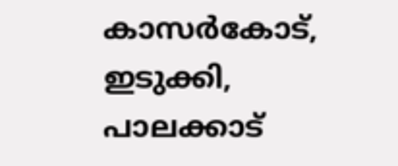കാസര്‍കോട്, ഇടുക്കി, പാലക്കാട്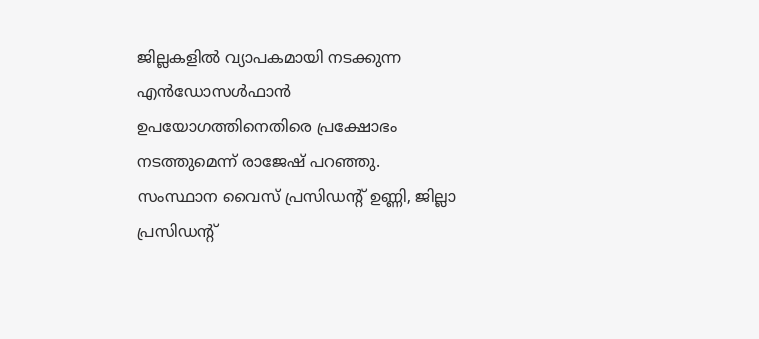ജില്ലകളില്‍ വ്യാപകമായി നടക്കുന്ന എന്‍ഡോസള്‍ഫാന്‍ ഉപയോഗത്തിനെതിരെ പ്രക്ഷോഭം നടത്തുമെന്ന് രാജേഷ് പറഞ്ഞു. സംസ്ഥാന വൈസ് പ്രസിഡന്റ് ഉണ്ണി, ജില്ലാ പ്രസിഡന്റ്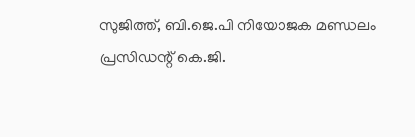സുജിത്ത്, ബി.ജെ.പി നിയോജക മണ്ഡലം പ്രസിഡന്റ് കെ.ജി.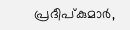പ്രദീപ്കുമാര്‍,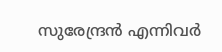സുരേന്ദ്രന്‍ എന്നിവര്‍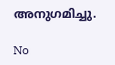അനുഗമിച്ചു.

No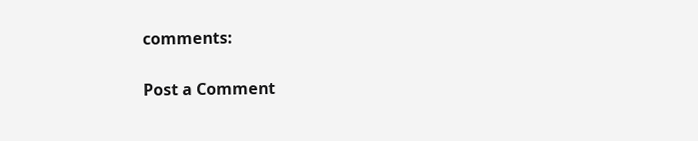comments:

Post a Comment